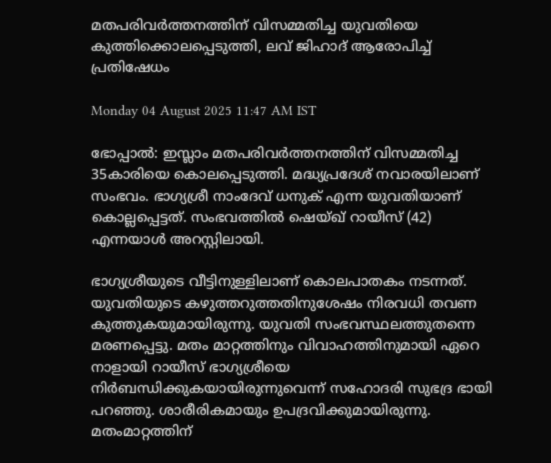മതപരിവർത്തനത്തിന് വിസമ്മതിച്ച യുവതിയെ കുത്തിക്കൊലപ്പെടുത്തി, ലവ് ജിഹാദ് ആരോപിച്ച് പ്രതിഷേധം

Monday 04 August 2025 11:47 AM IST

ഭോപ്പാൽ: ഇസ്ലാം മതപരിവർത്തനത്തിന് വിസമ്മതിച്ച 35കാരിയെ കൊലപ്പെടുത്തി. മദ്ധ്യപ്രദേശ് നവാരയിലാണ് സംഭവം. ഭാഗ്യശ്രീ നാംദേവ് ധനുക് എന്ന യുവതിയാണ് കൊല്ലപ്പെട്ടത്. സംഭവത്തിൽ ഷെയ്ഖ് റായീസ് (42) എന്നയാൾ അറസ്റ്റിലായി.

ഭാഗ്യശ്രീയുടെ വീട്ടിനുള്ളിലാണ് കൊലപാതകം നടന്നത്. യുവതിയുടെ കഴുത്തറുത്തതിനുശേഷം നിരവധി തവണ കുത്തുകയുമായിരുന്നു. യുവതി സംഭവസ്ഥലത്തുതന്നെ മരണപ്പെട്ടു. മതം മാറ്റത്തിനും വിവാഹത്തിനുമായി ഏറെ നാളായി റായീസ് ഭാഗ്യശ്രീയെ നി‌ർബന്ധിക്കുകയായിരുന്നുവെന്ന് സഹോദരി സുഭദ്ര ഭായി പറഞ്ഞു. ശാരീരികമായും ഉപദ്രവിക്കുമായിരുന്നു. മതംമാറ്റത്തിന്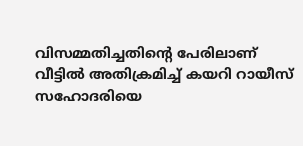വിസമ്മതിച്ചതിന്റെ പേരിലാണ് വീട്ടിൽ അതിക്രമിച്ച് കയറി റായീസ് സഹോദരിയെ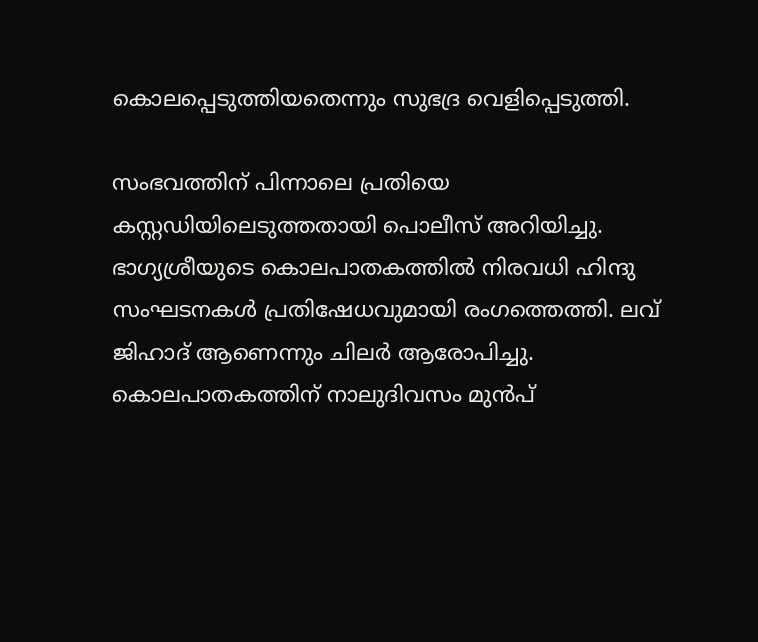കൊലപ്പെടുത്തിയതെന്നും സുഭദ്ര വെളിപ്പെടുത്തി.

സംഭവത്തിന് പിന്നാലെ പ്രതിയെ കസ്റ്റഡിയിലെടുത്തതായി പൊലീസ് അറിയിച്ചു. ഭാഗ്യശ്രീയുടെ കൊലപാതകത്തിൽ നിരവധി ഹിന്ദു സംഘടനകൾ പ്രതിഷേധവുമായി രംഗത്തെത്തി. ലവ് ജിഹാദ് ആണെന്നും ചിലർ ആരോപിച്ചു. കൊലപാതകത്തിന് നാലുദിവസം മുൻപ്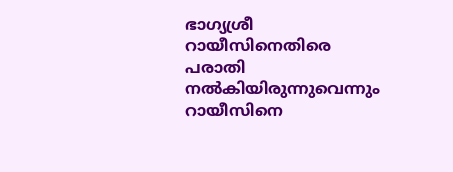ഭാഗ്യശ്രീ റായീസിനെതിരെ പരാതി നൽകിയിരുന്നുവെന്നും റായീസിനെ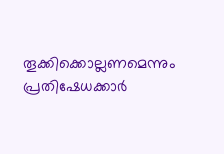തൂക്കിക്കൊല്ലണമെന്നും പ്രതിഷേധക്കാർ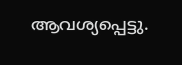ആവശ്യപ്പെട്ടു.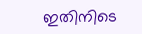ഇതിനിടെ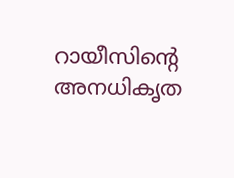റായീസിന്റെ അനധികൃത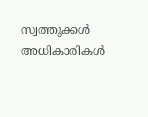സ്വത്തുക്കൾ അധികാരികൾ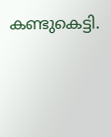കണ്ടുകെട്ടി.